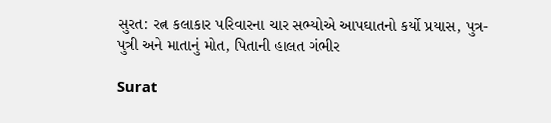સુરત: રત્ન કલાકાર પરિવારના ચાર સભ્યોએ આપઘાતનો કર્યો પ્રયાસ, પુત્ર-પુત્રી અને માતાનું મોત, પિતાની હાલત ગંભીર

Surat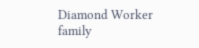Diamond Worker family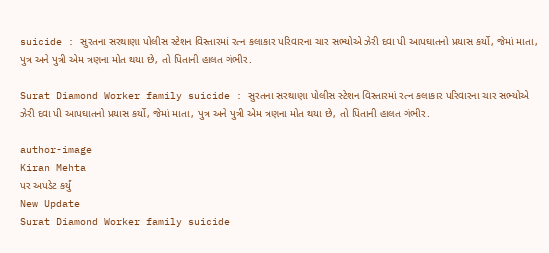suicide : સુરતના સરથાણા પોલીસ સ્ટેશન વિસ્તારમાં રત્ન કલાકાર પરિવારના ચાર સભ્યોએ ઝેરી દવા પી આપઘાતનો પ્રયાસ કર્યો, જેમાં માતા, પુત્ર અને પુત્રી એમ ત્રણના મોત થયા છે, તો પિતાની હાલત ગંભીર.

Surat Diamond Worker family suicide : સુરતના સરથાણા પોલીસ સ્ટેશન વિસ્તારમાં રત્ન કલાકાર પરિવારના ચાર સભ્યોએ ઝેરી દવા પી આપઘાતનો પ્રયાસ કર્યો, જેમાં માતા, પુત્ર અને પુત્રી એમ ત્રણના મોત થયા છે, તો પિતાની હાલત ગંભીર.

author-image
Kiran Mehta
પર અપડેટ કર્યું
New Update
Surat Diamond Worker family suicide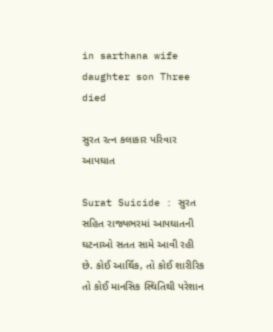in sarthana wife daughter son Three died

સુરત રત્ન કલાકાર પરિવાર આપઘાત

Surat Suicide : સુરત સહિત રાજ્યભરમાં આપઘાતની ઘટનાઓ સતત સામે આવી રહી છે. કોઈ આર્થિક, તો કોઈ શારીરિક તો કોઈ માનસિક સ્થિતિથી પરેશાન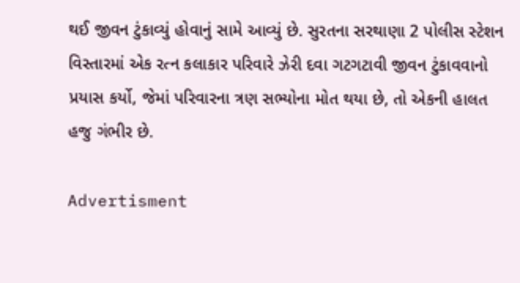થઈ જીવન ટુંકાવ્યું હોવાનું સામે આવ્યું છે. સુરતના સરથાણા 2 પોલીસ સ્ટેશન વિસ્તારમાં એક રત્ન કલાકાર પરિવારે ઝેરી દવા ગટગટાવી જીવન ટુંકાવવાનો પ્રયાસ કર્યો, જેમાં પરિવારના ત્રણ સભ્યોના મોત થયા છે, તો એકની હાલત હજુ ગંભીર છે.

Advertisment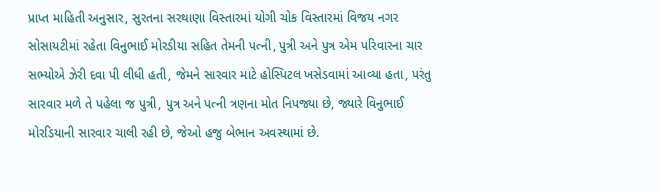પ્રાપ્ત માહિતી અનુસાર, સુરતના સરથાણા વિસ્તારમાં યોગી ચોક વિસ્તારમાં વિજય નગર સોસાયટીમાં રહેતા વિનુભાઈ મોરડીયા સહિત તેમની પત્ની, પુત્રી અને પુત્ર એમ પરિવારના ચાર સભ્યોએ ઝેરી દવા પી લીધી હતી, જેમને સારવાર માટે હોસ્પિટલ ખસેડવામાં આવ્યા હતા, પરંતુ સારવાર મળે તે પહેલા જ પુત્રી, પુત્ર અને પત્ની ત્રણના મોત નિપજ્યા છે, જ્યારે વિનુભાઈ મોરડિયાની સારવાર ચાલી રહી છે, જેઓ હજુ બેભાન અવસ્થામાં છે.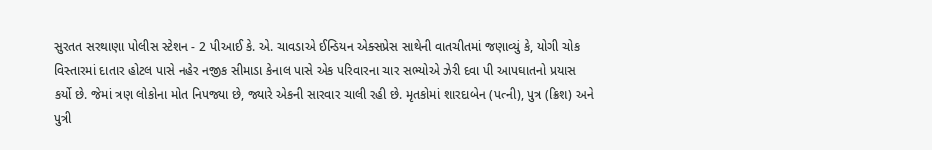સુરતત સરથાણા પોલીસ સ્ટેશન - 2 પીઆઈ કે. એ. ચાવડાએ ઈન્ડિયન એક્સપ્રેસ સાથેની વાતચીતમાં જણાવ્યું કે, યોગી ચોક વિસ્તારમાં દાતાર હોટલ પાસે નહેર નજીક સીમાડા કેનાલ પાસે એક પરિવારના ચાર સભ્યોએ ઝેરી દવા પી આપઘાતનો પ્રયાસ કર્યો છે. જેમાં ત્રણ લોકોના મોત નિપજ્યા છે, જ્યારે એકની સારવાર ચાલી રહી છે. મૃતકોમાં શારદાબેન (પત્ની), પુત્ર (ક્રિશ) અને પુત્રી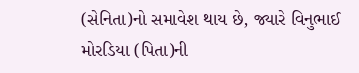(સેનિતા)નો સમાવેશ થાય છે, જ્યારે વિનુભાઈ મોરડિયા (પિતા)ની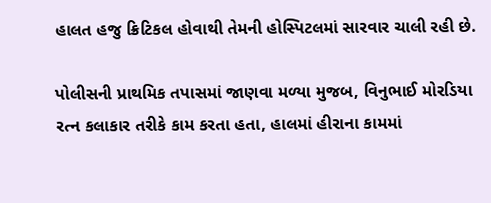હાલત હજુ ક્રિટિકલ હોવાથી તેમની હોસ્પિટલમાં સારવાર ચાલી રહી છે.

પોલીસની પ્રાથમિક તપાસમાં જાણવા મળ્યા મુજબ, વિનુભાઈ મોરડિયા રત્ન કલાકાર તરીકે કામ કરતા હતા, હાલમાં હીરાના કામમાં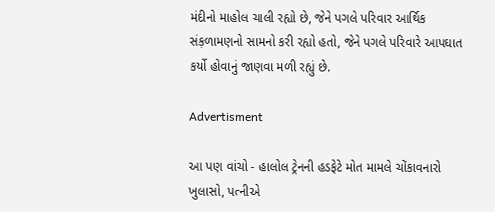મંદીનો માહોલ ચાલી રહ્યો છે, જેને પગલે પરિવાર આર્થિક સંક઼ળામણનો સામનો કરી રહ્યો હતો, જેને પગલે પરિવારે આપઘાત કર્યો હોવાનું જાણવા મળી રહ્યું છે.

Advertisment

આ પણ વાંચો - હાલોલ ટ્રેનની હડફેટે મોત મામલે ચોંકાવનારો ખુલાસો, પત્નીએ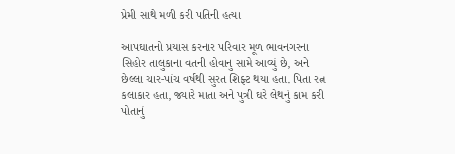પ્રેમી સાથે મળી કરી પતિની હત્યા

આપઘાતનો પ્રયાસ કરનાર પરિવાર મૂળ ભાવનગરના સિહોર તાલુકાના વતની હોવાનુ સામે આવ્યું છે, અને છેલ્લા ચાર-પાંચ વર્ષથી સુરત શિફ્ટ થયા હતા. પિતા રત્ન કલાકાર હતા, જ્યારે માતા અને પુત્રી ઘરે લેથનું કામ કરી પોતાનું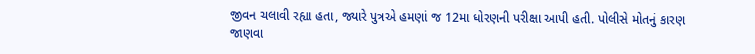જીવન ચલાવી રહ્યા હતા, જ્યારે પુત્રએ હમણાં જ 12મા ધોરણની પરીક્ષા આપી હતી. પોલીસે મોતનું કારણ જાણવા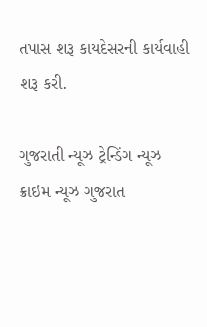તપાસ શરૂ કાયદેસરની કાર્યવાહી શરૂ કરી.

ગુજરાતી ન્યૂઝ ટ્રેન્ડિંગ ન્યૂઝ ક્રાઇમ ન્યૂઝ ગુજરાત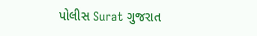પોલીસ Surat ગુજરાત